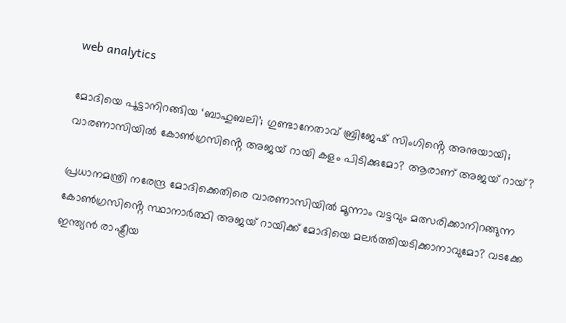web analytics

മോദിയെ പൂട്ടാനിറങ്ങിയ ‘ബാഹുബലി’; ഗുണ്ടാനേതാവ് ബ്രിജേഷ് സിംഗിൻ്റെ അനുയായി; വാരണാസിയിൽ കോൺഗ്രസിൻ്റെ അജയ് റായി കളം പിടിക്കുമോ? ആരാണ് അജയ് റായ്?

പ്രധാനമന്ത്രി നരേന്ദ്ര മോദിക്കെതിരെ വാരണാസിയിൽ മൂന്നാം വട്ടവും മത്സരിക്കാനിറങ്ങുന്ന കോൺഗ്രസിൻ്റെ സ്ഥാനാർത്ഥി അജയ് റായിക്ക് മോദിയെ മലർത്തിയടിക്കാനാവുമോ? വടക്കേ ഇന്ത്യൻ രാഷ്ട്രീയ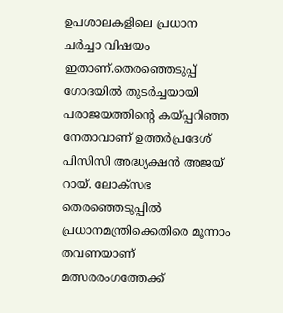ഉപശാലകളിലെ പ്രധാന ചർച്ചാ വിഷയം ഇതാണ്.തെരഞ്ഞെടുപ്പ് ഗോദയിൽ തുടർച്ചയായി പരാജയത്തിന്റെ കയ്പ്പറിഞ്ഞ നേതാവാണ് ഉത്തർപ്രദേശ് പിസിസി അദ്ധ്യക്ഷൻ അജയ് റായ്. ലോക്സഭ തെരഞ്ഞെടുപ്പിൽ പ്രധാനമന്ത്രിക്കെതിരെ മൂന്നാം തവണയാണ് മത്സരരംഗത്തേക്ക്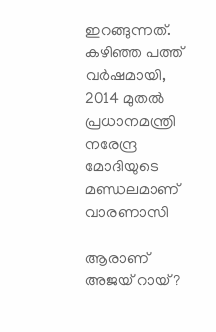ഇറങ്ങുന്നത്. കഴിഞ്ഞ പത്ത് വർഷമായി, 2014 മുതൽ പ്രധാനമന്ത്രി നരേന്ദ്ര മോദിയുടെ മണ്ഡലമാണ് വാരണാസി

ആരാണ് അജയ് റായ്?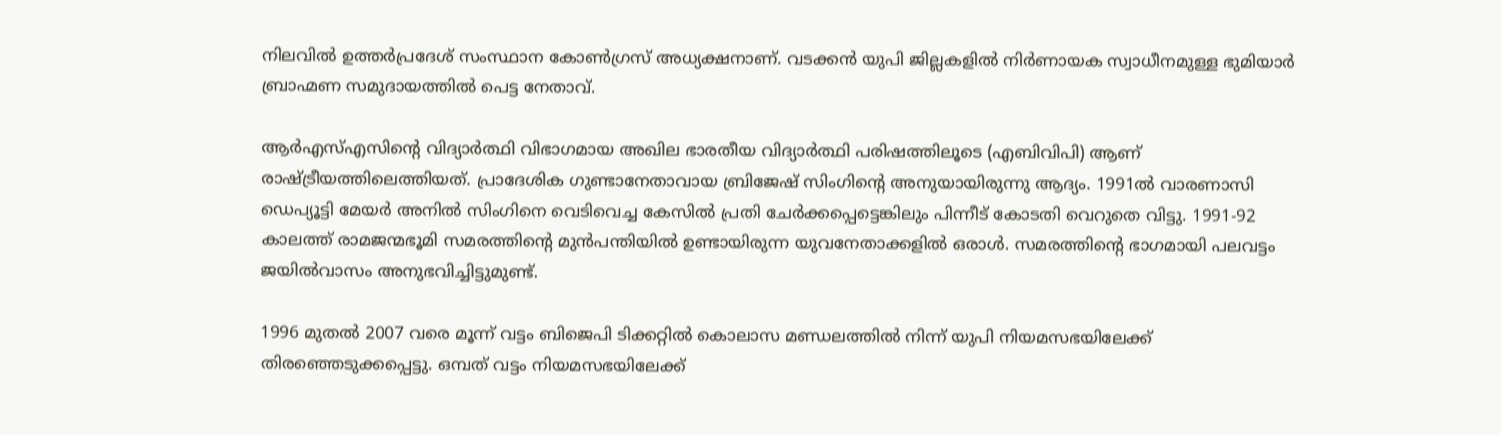നിലവിൽ ഉത്തർപ്രദേശ് സംസ്ഥാന കോൺഗ്രസ് അധ്യക്ഷനാണ്. വടക്കൻ യുപി ജില്ലകളിൽ നിർണായക സ്വാധീനമുള്ള ഭുമിയാർ ബ്രാഹ്മണ സമുദായത്തിൽ പെട്ട നേതാവ്.

ആർഎസ്എസിൻ്റെ വിദ്യാർത്ഥി വിഭാഗമായ അഖില ഭാരതീയ വിദ്യാർത്ഥി പരിഷത്തിലൂടെ (എബിവിപി) ആണ് രാഷ്ട്രീയത്തിലെത്തിയത്. പ്രാദേശിക ഗുണ്ടാനേതാവായ ബ്രിജേഷ് സിംഗിൻ്റെ അനുയായിരുന്നു ആദ്യം. 1991ൽ വാരണാസി ഡെപ്യൂട്ടി മേയർ അനിൽ സിംഗിനെ വെടിവെച്ച കേസിൽ പ്രതി ചേർക്കപ്പെട്ടെങ്കിലും പിന്നീട് കോടതി വെറുതെ വിട്ടു. 1991-92 കാലത്ത് രാമജന്മഭൂമി സമരത്തിൻ്റെ മുൻപന്തിയിൽ ഉണ്ടായിരുന്ന യുവനേതാക്കളിൽ ഒരാൾ. സമരത്തിൻ്റെ ഭാഗമായി പലവട്ടം ജയിൽവാസം അനുഭവിച്ചിട്ടുമുണ്ട്.

1996 മുതൽ 2007 വരെ മൂന്ന് വട്ടം ബിജെപി ടിക്കറ്റിൽ കൊലാസ മണ്ഡലത്തിൽ നിന്ന് യുപി നിയമസഭയിലേക്ക് തിരഞ്ഞെടുക്കപ്പെട്ടു. ഒമ്പത് വട്ടം നിയമസഭയിലേക്ക്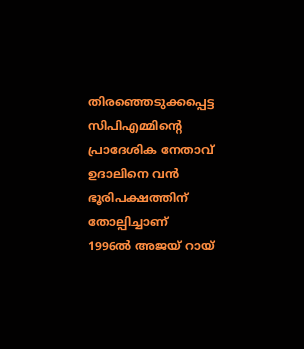തിരഞ്ഞെടുക്കപ്പെട്ട സിപിഎമ്മിൻ്റെ പ്രാദേശിക നേതാവ് ഉദാലിനെ വൻ ഭൂരിപക്ഷത്തിന് തോല്പിച്ചാണ് 1996ൽ അജയ് റായ്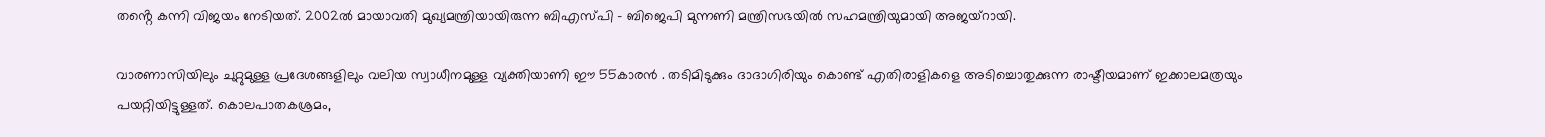തൻ്റെ കന്നി വിജയം നേടിയത്. 2002ൽ മായാവതി മുഖ്യമന്ത്രിയായിരുന്ന ബിഎസ്പി – ബിജെപി മുന്നണി മന്ത്രിസഭയിൽ സഹമന്ത്രിയുമായി അജയ്റായി.

വാരണാസിയിലും ചുറ്റുമുള്ള പ്രദേശങ്ങളിലും വലിയ സ്വാധീനമുള്ള വ്യക്തിയാണി ഈ 55കാരൻ . തടിമിടുക്കും ദാദാഗിരിയും കൊണ്ട് എതിരാളികളെ അടിച്ചൊതുക്കുന്ന രാഷ്ടീയമാണ് ഇക്കാലമത്രയും പയറ്റിയിട്ടുള്ളത്. കൊലപാതകശ്രമം,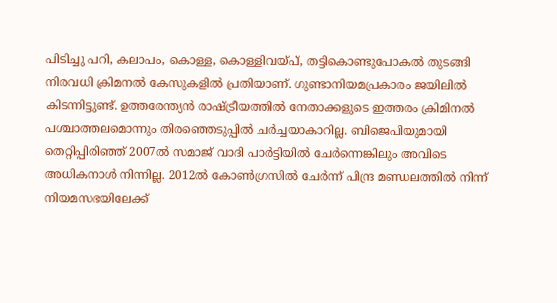പിടിച്ചു പറി, കലാപം, കൊള്ള, കൊള്ളിവയ്പ്, തട്ടികൊണ്ടുപോകൽ തുടങ്ങി നിരവധി ക്രിമനൽ കേസുകളിൽ പ്രതിയാണ്. ഗുണ്ടാനിയമപ്രകാരം ജയിലിൽ കിടന്നിട്ടുണ്ട്. ഉത്തരേന്ത്യൻ രാഷ്ട്രീയത്തിൽ നേതാക്കളുടെ ഇത്തരം ക്രിമിനൽ പശ്ചാത്തലമൊന്നും തിരഞ്ഞെടുപ്പിൽ ചർച്ചയാകാറില്ല. ബിജെപിയുമായി തെറ്റിപ്പിരിഞ്ഞ് 2007ൽ സമാജ് വാദി പാർട്ടിയിൽ ചേർന്നെങ്കിലും അവിടെ അധികനാൾ നിന്നില്ല. 2012ൽ കോൺഗ്രസിൽ ചേർന്ന് പിന്ദ്ര മണ്ഡലത്തിൽ നിന്ന് നിയമസഭയിലേക്ക്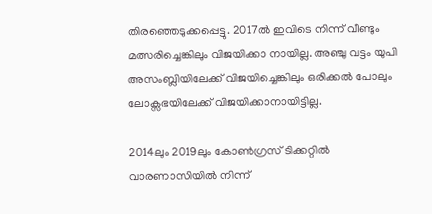തിരഞ്ഞെടുക്കപ്പെട്ടു. 2017ൽ ഇവിടെ നിന്ന് വീണ്ടും മത്സരിച്ചെങ്കിലും വിജയിക്കാ നായില്ല. അഞ്ചു വട്ടം യുപി അസംബ്ലിയിലേക്ക് വിജയിച്ചെങ്കിലും ഒരിക്കൽ പോലും ലോക്സഭയിലേക്ക് വിജയിക്കാനായിട്ടില്ല.

2014ലും 2019ലും കോൺഗ്രസ് ടിക്കറ്റിൽ വാരണാസിയിൽ നിന്ന്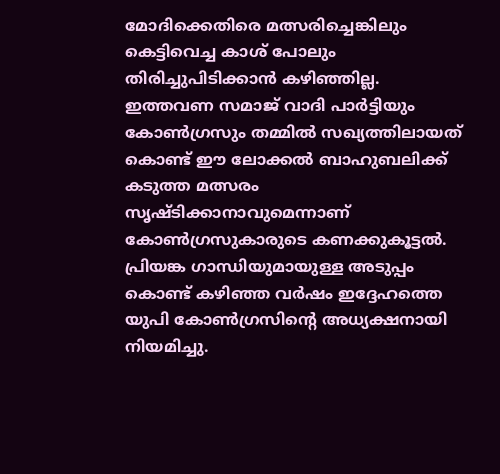മോദിക്കെതിരെ മത്സരിച്ചെങ്കിലും കെട്ടിവെച്ച കാശ് പോലും തിരിച്ചുപിടിക്കാൻ കഴിഞ്ഞില്ല. ഇത്തവണ സമാജ് വാദി പാർട്ടിയും കോൺഗ്രസും തമ്മിൽ സഖ്യത്തിലായത് കൊണ്ട് ഈ ലോക്കൽ ബാഹുബലിക്ക് കടുത്ത മത്സരം സൃഷ്ടിക്കാനാവുമെന്നാണ് കോൺഗ്രസുകാരുടെ കണക്കുകൂട്ടൽ. പ്രിയങ്ക ഗാന്ധിയുമായുള്ള അടുപ്പം കൊണ്ട് കഴിഞ്ഞ വർഷം ഇദ്ദേഹത്തെ യുപി കോൺഗ്രസിൻ്റെ അധ്യക്ഷനായി നിയമിച്ചു.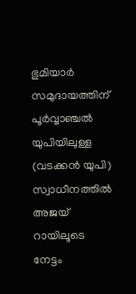ഭുമിയാർ സമുദായത്തിന് പൂർവ്വാഞ്ചൽ യുപിയിലുള്ള (വടക്കൻ യുപി) സ്വാധീനത്തിൽ അജയ് റായിലൂടെ നേട്ടം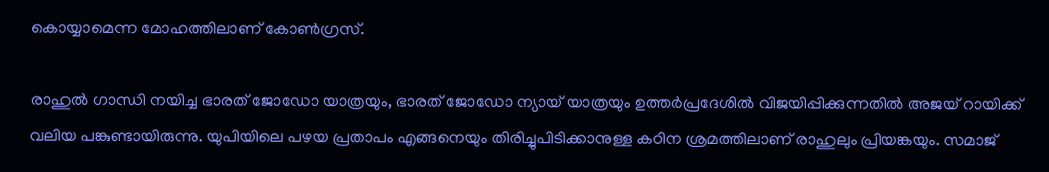കൊയ്യാമെന്ന മോഹത്തിലാണ് കോൺഗ്രസ്.

രാഹുൽ ഗാന്ധി നയിച്ച ഭാരത് ജോഡോ യാത്രയും, ഭാരത് ജോഡോ ന്യായ് യാത്രയും ഉത്തർപ്രദേശിൽ വിജയിപ്പിക്കുന്നതിൽ അജയ് റായിക്ക് വലിയ പങ്കുണ്ടായിരുന്നു. യുപിയിലെ പഴയ പ്രതാപം എങ്ങനെയും തിരിച്ചുപിടിക്കാനുള്ള കഠിന ശ്രമത്തിലാണ് രാഹുലും പ്രിയങ്കയും. സമാജ്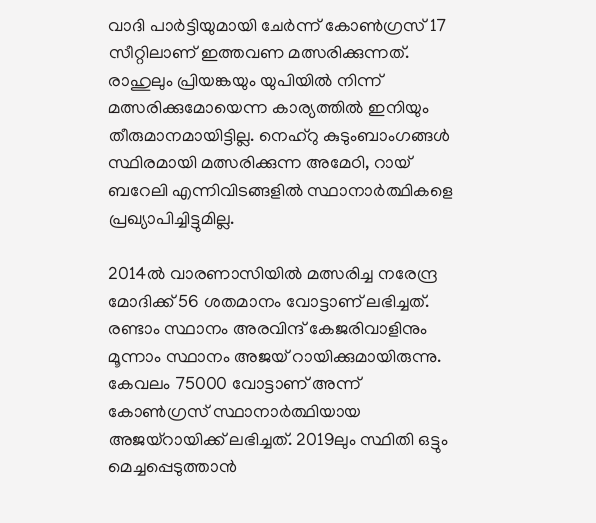വാദി പാർട്ടിയുമായി ചേർന്ന് കോൺഗ്രസ് 17 സീറ്റിലാണ് ഇത്തവണ മത്സരിക്കുന്നത്. രാഹുലും പ്രിയങ്കയും യുപിയിൽ നിന്ന് മത്സരിക്കുമോയെന്ന കാര്യത്തിൽ ഇനിയും തീരുമാനമായിട്ടില്ല. നെഹ്റു കുടുംബാംഗങ്ങൾ സ്ഥിരമായി മത്സരിക്കുന്ന അമേഠി, റായ് ബറേലി എന്നിവിടങ്ങളിൽ സ്ഥാനാർത്ഥികളെ പ്രഖ്യാപിച്ചിട്ടുമില്ല.

2014ൽ വാരണാസിയിൽ മത്സരിച്ച നരേന്ദ്ര മോദിക്ക് 56 ശതമാനം വോട്ടാണ് ലഭിച്ചത്. രണ്ടാം സ്ഥാനം അരവിന്ദ് കേജരിവാളിനും മൂന്നാം സ്ഥാനം അജയ് റായിക്കുമായിരുന്നു. കേവലം 75000 വോട്ടാണ് അന്ന് കോൺഗ്രസ് സ്ഥാനാർത്ഥിയായ അജയ്റായിക്ക് ലഭിച്ചത്. 2019ലും സ്ഥിതി ഒട്ടും മെച്ചപ്പെടുത്താൻ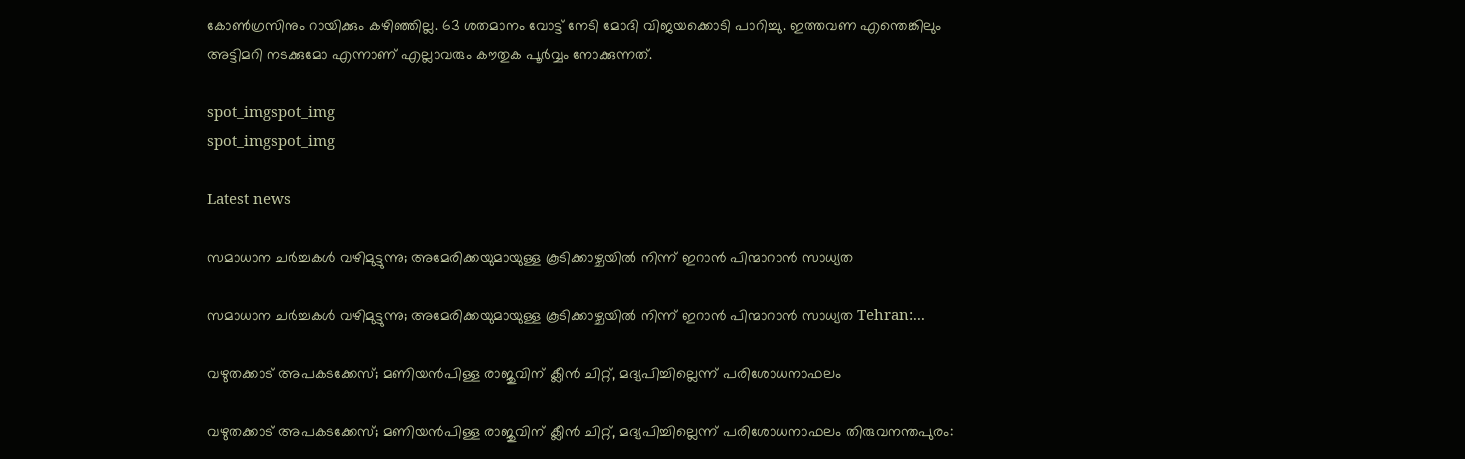കോൺഗ്രസിനും റായിക്കും കഴിഞ്ഞില്ല. 63 ശതമാനം വോട്ട് നേടി മോദി വിജയക്കൊടി പാറിച്ചു. ഇത്തവണ എന്തെങ്കിലും അട്ടിമറി നടക്കുമോ എന്നാണ് എല്ലാവരും കൗതുക പൂർവ്വം നോക്കുന്നത്.

spot_imgspot_img
spot_imgspot_img

Latest news

സമാധാന ചർച്ചകൾ വഴിമുട്ടുന്നു; അമേരിക്കയുമായുള്ള കൂടിക്കാഴ്ചയിൽ നിന്ന് ഇറാൻ പിന്മാറാൻ സാധ്യത

സമാധാന ചർച്ചകൾ വഴിമുട്ടുന്നു; അമേരിക്കയുമായുള്ള കൂടിക്കാഴ്ചയിൽ നിന്ന് ഇറാൻ പിന്മാറാൻ സാധ്യത Tehran:...

വഴുതക്കാട് അപകടക്കേസ്; മണിയൻപിള്ള രാജുവിന് ക്ലീൻ ചിറ്റ്, മദ്യപിച്ചില്ലെന്ന് പരിശോധനാഫലം

വഴുതക്കാട് അപകടക്കേസ്; മണിയൻപിള്ള രാജുവിന് ക്ലീൻ ചിറ്റ്, മദ്യപിച്ചില്ലെന്ന് പരിശോധനാഫലം തിരുവനന്തപുരം: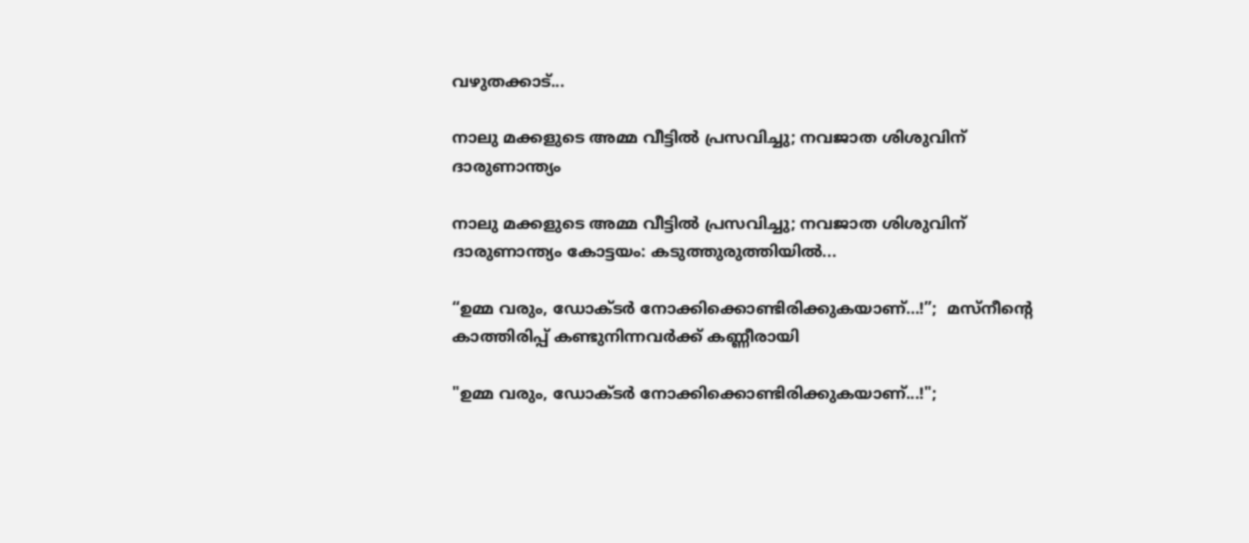വഴുതക്കാട്...

നാലു മക്കളുടെ അമ്മ വീട്ടിൽ പ്രസവിച്ചു; നവജാത ശിശുവിന് ദാരുണാന്ത്യം

നാലു മക്കളുടെ അമ്മ വീട്ടിൽ പ്രസവിച്ചു; നവജാത ശിശുവിന് ദാരുണാന്ത്യം കോട്ടയം: കടുത്തുരുത്തിയിൽ...

“ഉമ്മ വരും, ഡോക്ടർ നോക്കിക്കൊണ്ടിരിക്കുകയാണ്…!”;  മസ്‌നീന്റെ കാത്തിരിപ്പ് കണ്ടുനിന്നവർക്ക് കണ്ണീരായി

"ഉമ്മ വരും, ഡോക്ടർ നോക്കിക്കൊണ്ടിരിക്കുകയാണ്...!";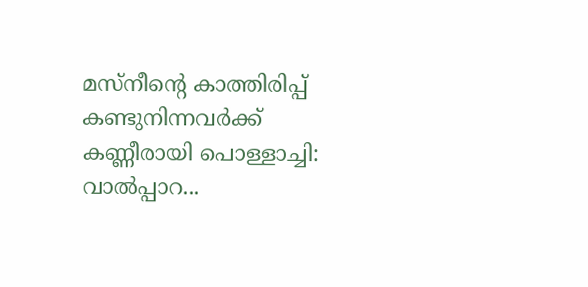മസ്‌നീന്റെ കാത്തിരിപ്പ് കണ്ടുനിന്നവർക്ക് കണ്ണീരായി പൊള്ളാച്ചി: വാൽപ്പാറ...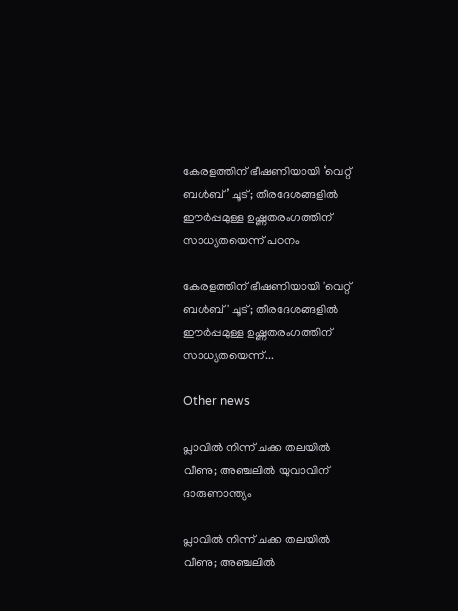കേരളത്തിന് ഭീഷണിയായി ‘വെറ്റ് ബൾബ്’ ചൂട്; തീരദേശങ്ങളിൽ ഈർപ്പമുള്ള ഉഷ്ണതരംഗത്തിന് സാധ്യതയെന്ന് പഠനം

കേരളത്തിന് ഭീഷണിയായി 'വെറ്റ് ബൾബ്' ചൂട്; തീരദേശങ്ങളിൽ ഈർപ്പമുള്ള ഉഷ്ണതരംഗത്തിന് സാധ്യതയെന്ന്...

Other news

പ്ലാവിൽ നിന്ന് ചക്ക തലയിൽ വീണു; അഞ്ചലിൽ യുവാവിന് ദാരുണാന്ത്യം

പ്ലാവിൽ നിന്ന് ചക്ക തലയിൽ വീണു; അഞ്ചലിൽ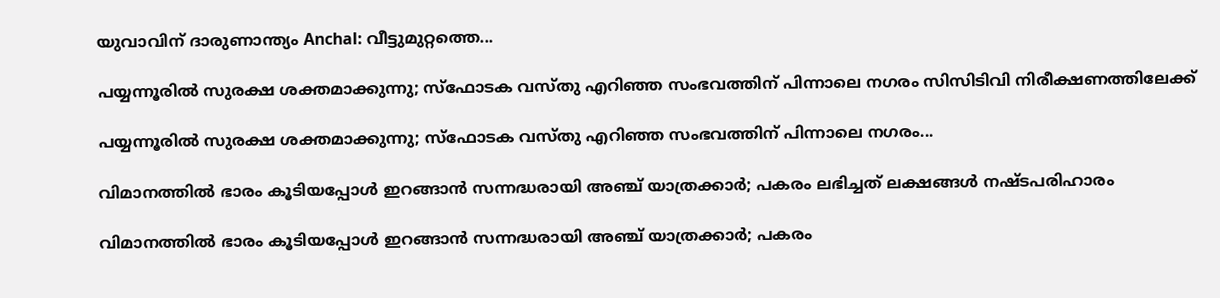യുവാവിന് ദാരുണാന്ത്യം Anchal: വീട്ടുമുറ്റത്തെ...

പയ്യന്നൂരിൽ സുരക്ഷ ശക്തമാക്കുന്നു; സ്ഫോടക വസ്തു എറിഞ്ഞ സംഭവത്തിന് പിന്നാലെ നഗരം സിസിടിവി നിരീക്ഷണത്തിലേക്ക്

പയ്യന്നൂരിൽ സുരക്ഷ ശക്തമാക്കുന്നു; സ്ഫോടക വസ്തു എറിഞ്ഞ സംഭവത്തിന് പിന്നാലെ നഗരം...

വിമാനത്തിൽ ഭാരം കൂടിയപ്പോൾ ഇറങ്ങാൻ സന്നദ്ധരായി അഞ്ച് യാത്രക്കാർ; പകരം ലഭിച്ചത് ലക്ഷങ്ങൾ നഷ്ടപരിഹാരം

വിമാനത്തിൽ ഭാരം കൂടിയപ്പോൾ ഇറങ്ങാൻ സന്നദ്ധരായി അഞ്ച് യാത്രക്കാർ; പകരം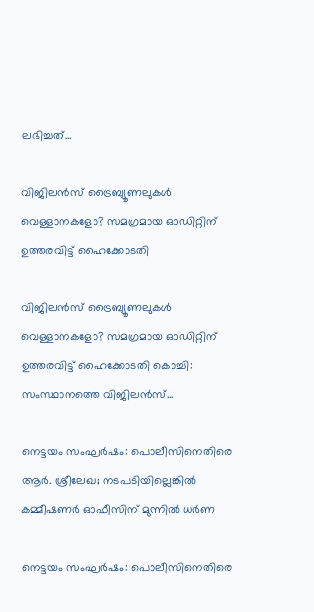ലഭിച്ചത്...

വിജിലൻസ് ട്രൈബ്യൂണലുകൾ വെള്ളാനകളോ? സമഗ്രമായ ഓഡിറ്റിന് ഉത്തരവിട്ട് ഹൈക്കോടതി

വിജിലൻസ് ട്രൈബ്യൂണലുകൾ വെള്ളാനകളോ? സമഗ്രമായ ഓഡിറ്റിന് ഉത്തരവിട്ട് ഹൈക്കോടതി കൊച്ചി: സംസ്ഥാനത്തെ വിജിലൻസ്...

നെട്ടയം സംഘർഷം: പൊലീസിനെതിരെ ആർ. ശ്രീലേഖ; നടപടിയില്ലെങ്കിൽ കമ്മീഷണർ ഓഫീസിന് മുന്നിൽ ധർണ

നെട്ടയം സംഘർഷം: പൊലീസിനെതിരെ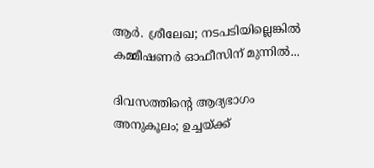ആർ. ശ്രീലേഖ; നടപടിയില്ലെങ്കിൽ കമ്മീഷണർ ഓഫീസിന് മുന്നിൽ...

ദിവസത്തിന്റെ ആദ്യഭാഗം അനുകൂലം; ഉച്ചയ്ക്ക്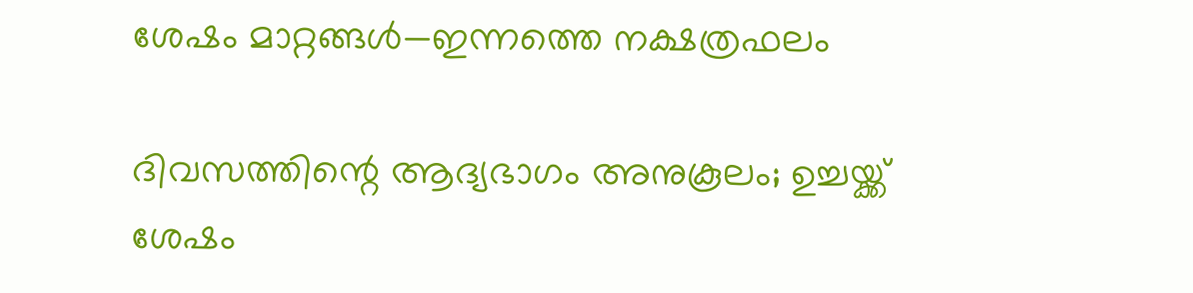ശേഷം മാറ്റങ്ങൾ—ഇന്നത്തെ നക്ഷത്രഫലം

ദിവസത്തിന്റെ ആദ്യഭാഗം അനുകൂലം; ഉച്ചയ്ക്ക് ശേഷം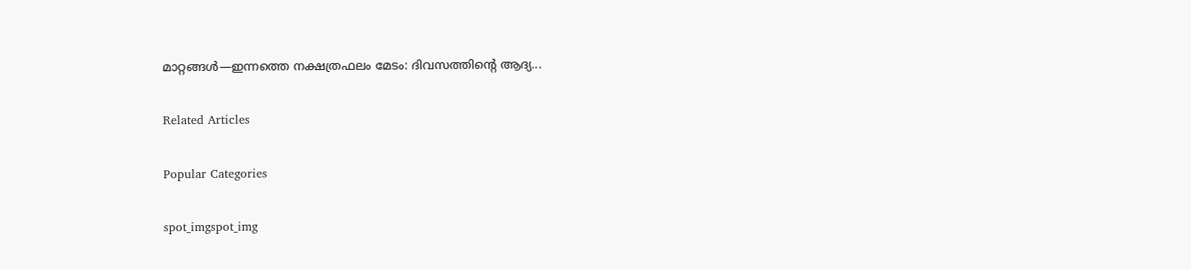മാറ്റങ്ങൾ—ഇന്നത്തെ നക്ഷത്രഫലം മേടം: ദിവസത്തിന്റെ ആദ്യ...

Related Articles

Popular Categories

spot_imgspot_img